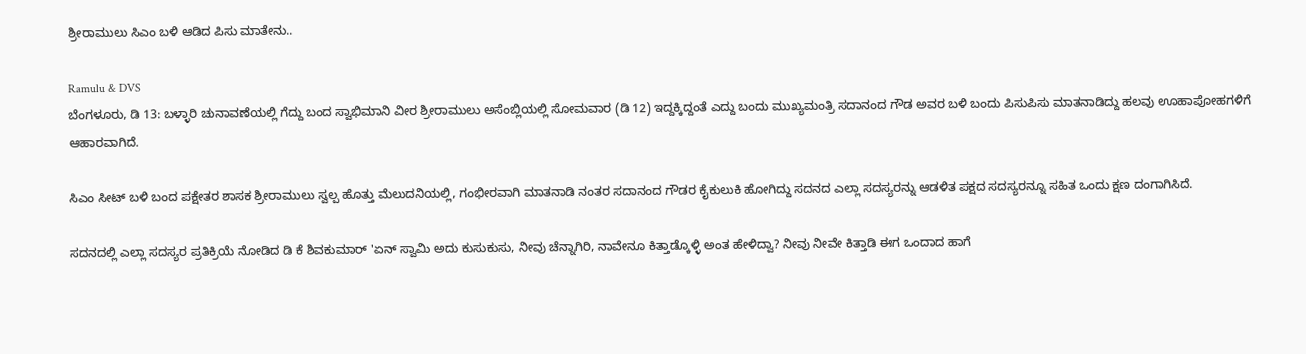ಶ್ರೀರಾಮುಲು ಸಿಎಂ ಬಳಿ ಆಡಿದ ಪಿಸು ಮಾತೇನು..

Ramulu & DVS
ಬೆಂಗಳೂರು, ಡಿ 13: ಬಳ್ಳಾರಿ ಚುನಾವಣೆಯಲ್ಲಿ ಗೆದ್ದು ಬಂದ ಸ್ವಾಭಿಮಾನಿ ವೀರ ಶ್ರೀರಾಮುಲು ಅಸೆಂಬ್ಲಿಯಲ್ಲಿ ಸೋಮವಾರ (ಡಿ 12) ಇದ್ದಕ್ಕಿದ್ದಂತೆ ಎದ್ದು ಬಂದು ಮುಖ್ಯಮಂತ್ರಿ ಸದಾನಂದ ಗೌಡ ಅವರ ಬಳಿ ಬಂದು ಪಿಸುಪಿಸು ಮಾತನಾಡಿದ್ದು ಹಲವು ಊಹಾಪೋಹಗಳಿಗೆ ಆಹಾರವಾಗಿದೆ.

ಸಿಎಂ ಸೀಟ್ ಬಳಿ ಬಂದ ಪಕ್ಷೇತರ ಶಾಸಕ ಶ್ರೀರಾಮುಲು ಸ್ವಲ್ಪ ಹೊತ್ತು ಮೆಲುದನಿಯಲ್ಲಿ, ಗಂಭೀರವಾಗಿ ಮಾತನಾಡಿ ನಂತರ ಸದಾನಂದ ಗೌಡರ ಕೈಕುಲುಕಿ ಹೋಗಿದ್ದು ಸದನದ ಎಲ್ಲಾ ಸದಸ್ಯರನ್ನು ಆಡಳಿತ ಪಕ್ಷದ ಸದಸ್ಯರನ್ನೂ ಸಹಿತ ಒಂದು ಕ್ಷಣ ದಂಗಾಗಿಸಿದೆ.

ಸದನದಲ್ಲಿ ಎಲ್ಲಾ ಸದಸ್ಯರ ಪ್ರತಿಕ್ರಿಯೆ ನೋಡಿದ ಡಿ ಕೆ ಶಿವಕುಮಾರ್ 'ಏನ್ ಸ್ವಾಮಿ ಅದು ಕುಸುಕುಸು, ನೀವು ಚೆನ್ನಾಗಿರಿ, ನಾವೇನೂ ಕಿತ್ತಾಡ್ಕೊಳ್ಳಿ ಅಂತ ಹೇಳಿದ್ವಾ? ನೀವು ನೀವೇ ಕಿತ್ತಾಡಿ ಈಗ ಒಂದಾದ ಹಾಗೆ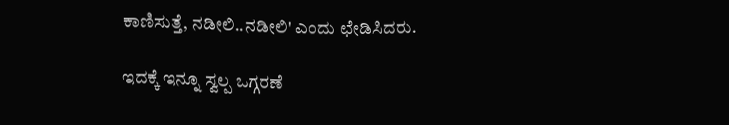ಕಾಣಿಸುತ್ತೆ, ನಡೀಲಿ..ನಡೀಲಿ' ಎಂದು ಛೇಡಿಸಿದರು.

ಇದಕ್ಕೆ ಇನ್ನೂ ಸ್ವಲ್ಪ ಒಗ್ಗರಣೆ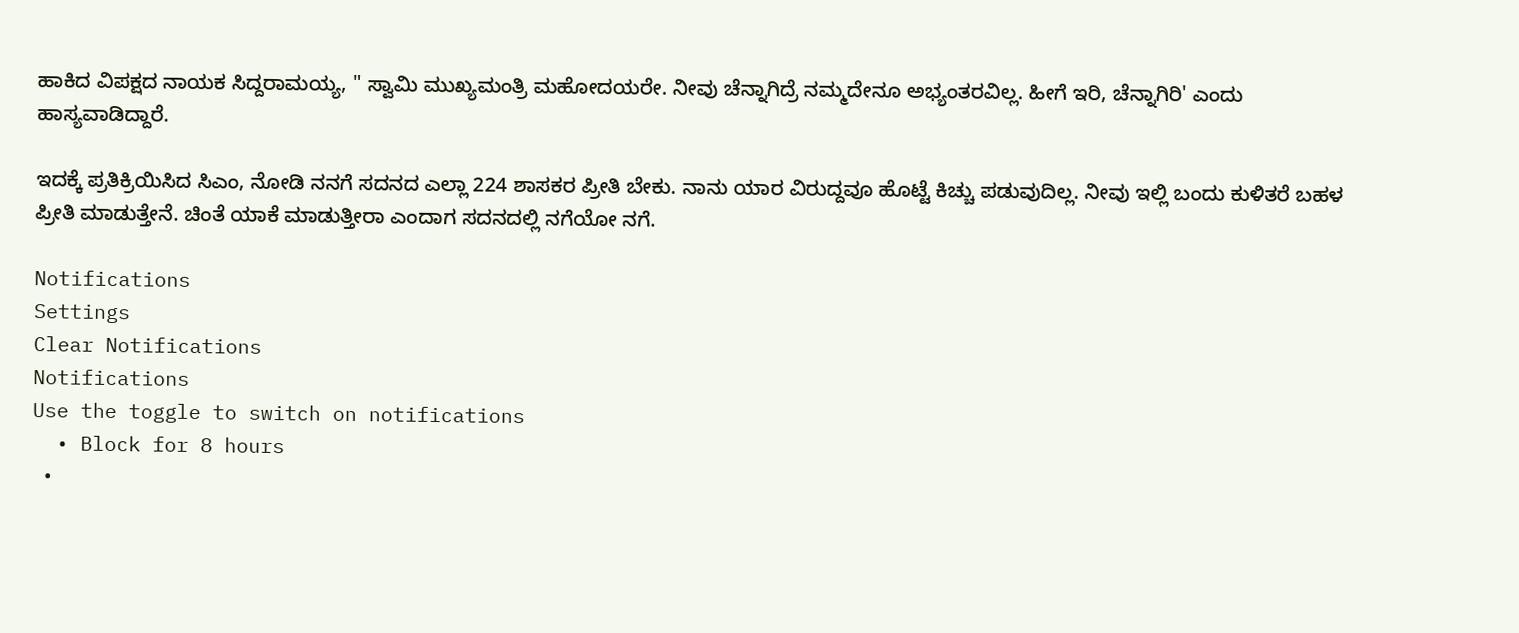ಹಾಕಿದ ವಿಪಕ್ಷದ ನಾಯಕ ಸಿದ್ದರಾಮಯ್ಯ, " ಸ್ವಾಮಿ ಮುಖ್ಯಮಂತ್ರಿ ಮಹೋದಯರೇ. ನೀವು ಚೆನ್ನಾಗಿದ್ರೆ ನಮ್ಮದೇನೂ ಅಭ್ಯಂತರವಿಲ್ಲ. ಹೀಗೆ ಇರಿ, ಚೆನ್ನಾಗಿರಿ' ಎಂದು ಹಾಸ್ಯವಾಡಿದ್ದಾರೆ.

ಇದಕ್ಕೆ ಪ್ರತಿಕ್ರಿಯಿಸಿದ ಸಿಎಂ, ನೋಡಿ ನನಗೆ ಸದನದ ಎಲ್ಲಾ 224 ಶಾಸಕರ ಪ್ರೀತಿ ಬೇಕು. ನಾನು ಯಾರ ವಿರುದ್ದವೂ ಹೊಟ್ಟೆ ಕಿಚ್ಚು ಪಡುವುದಿಲ್ಲ. ನೀವು ಇಲ್ಲಿ ಬಂದು ಕುಳಿತರೆ ಬಹಳ ಪ್ರೀತಿ ಮಾಡುತ್ತೇನೆ. ಚಿಂತೆ ಯಾಕೆ ಮಾಡುತ್ತೀರಾ ಎಂದಾಗ ಸದನದಲ್ಲಿ ನಗೆಯೋ ನಗೆ.

Notifications
Settings
Clear Notifications
Notifications
Use the toggle to switch on notifications
  • Block for 8 hours
  •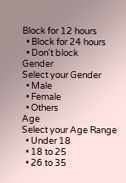Block for 12 hours
  • Block for 24 hours
  • Don't block
Gender
Select your Gender
  • Male
  • Female
  • Others
Age
Select your Age Range
  • Under 18
  • 18 to 25
  • 26 to 35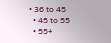• 36 to 45
  • 45 to 55
  • 55+